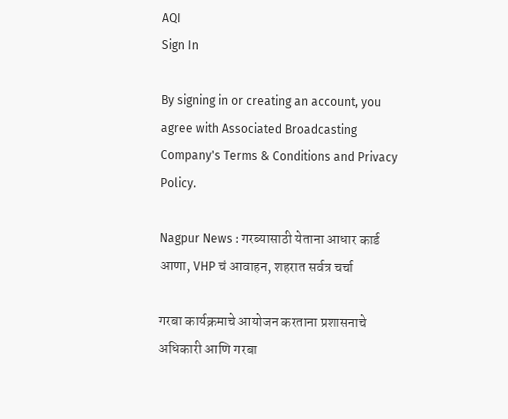AQI
Sign In

By signing in or creating an account, you agree with Associated Broadcasting Company's Terms & Conditions and Privacy Policy.

Nagpur News : गरब्यासाठी येताना आधार कार्ड आणा, VHP चं आवाहन, शहरात सर्वत्र चर्चा

गरबा कार्यक्रमाचे आयोजन करताना प्रशासनाचे अधिकारी आणि गरबा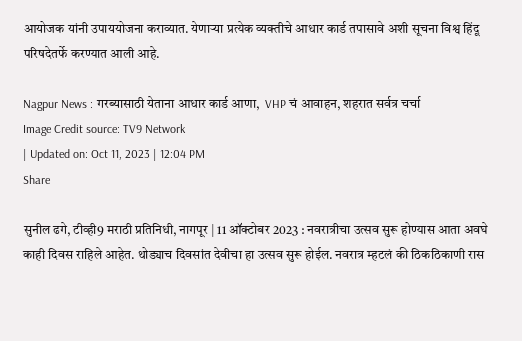आयोजक यांनी उपाययोजना कराव्यात. येणाऱ्या प्रत्येक व्यक्तीचे आधार कार्ड तपासावे अशी सूचना विश्व हिंदू परिषदेतर्फे करण्यात आली आहे.

Nagpur News : गरब्यासाठी येताना आधार कार्ड आणा,  VHP चं आवाहन, शहरात सर्वत्र चर्चा
Image Credit source: TV9 Network
| Updated on: Oct 11, 2023 | 12:04 PM
Share

सुनील ढगे, टीव्ही9 मराठी प्रतिनिधी, नागपूर | 11 ऑक्टोबर 2023 : नवरात्रीचा उत्सव सुरू होण्यास आता अवघे काही दिवस राहिले आहेत. थोड्याच दिवसांत देवीचा हा उत्सव सुरू होईल. नवरात्र म्हटलं की ठिकठिकाणी रास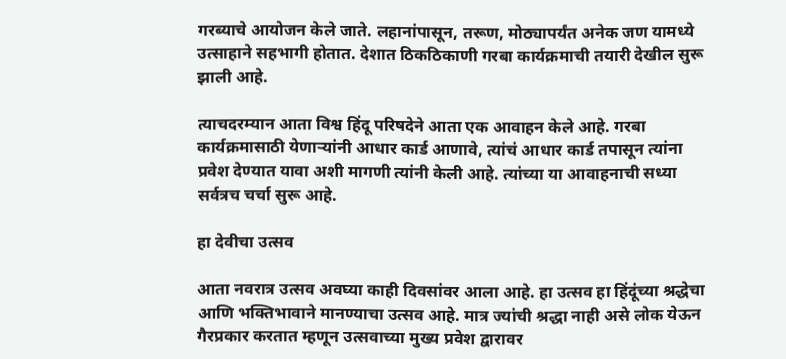गरब्याचे आयोजन केले जाते. लहानांपासून, तरूण, मोठ्यापर्यंत अनेक जण यामध्ये उत्साहाने सहभागी होतात. देशात ठिकठिकाणी गरबा कार्यक्रमाची तयारी देखील सुरू झाली आहे.

त्याचदरम्यान आता विश्व हिंदू परिषदेने आता एक आवाहन केले आहे. गरबा कार्यक्रमासाठी येणाऱ्यांनी आधार कार्ड आणावे, त्यांचं आधार कार्ड तपासून त्यांना प्रवेश देण्यात यावा अशी मागणी त्यांनी केली आहे. त्यांच्या या आवाहनाची सध्या सर्वत्रच चर्चा सुरू आहे.

हा देवीचा उत्सव

आता नवरात्र उत्सव अवघ्या काही दिवसांवर आला आहे. हा उत्सव हा हिंदूंच्या श्रद्धेचा आणि भक्तिभावाने मानण्याचा उत्सव आहे. मात्र ज्यांची श्रद्धा नाही असे लोक येऊन गैरप्रकार करतात म्हणून उत्सवाच्या मुख्य प्रवेश द्वारावर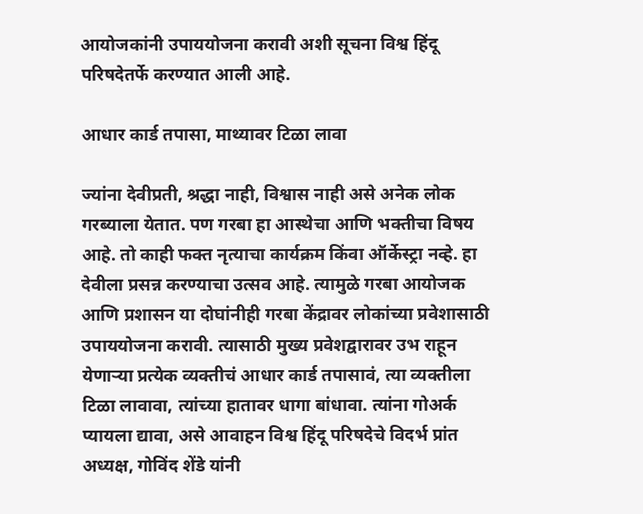आयोजकांनी उपाययोजना करावी अशी सूचना विश्व हिंदू परिषदेतर्फे करण्यात आली आहे.

आधार कार्ड तपासा, माथ्यावर टिळा लावा

ज्यांना देवीप्रती, श्रद्धा नाही, विश्वास नाही असे अनेक लोक गरब्याला येतात. पण गरबा हा आस्थेचा आणि भक्तीचा विषय आहे. तो काही फक्त नृत्याचा कार्यक्रम किंवा ऑर्केस्ट्रा नव्हे. हा देवीला प्रसन्न करण्याचा उत्सव आहे. त्यामुळे गरबा आयोजक आणि प्रशासन या दोघांनीही गरबा केंद्रावर लोकांच्या प्रवेशासाठी उपाययोजना करावी. त्यासाठी मुख्य प्रवेशद्वारावर उभ राहून येणाऱ्या प्रत्येक व्यक्तीचं आधार कार्ड तपासावं, त्या व्यक्तीला टिळा लावावा, त्यांच्या हातावर धागा बांधावा. त्यांना गोअर्क प्यायला द्यावा, असे आवाहन विश्व हिंदू परिषदेचे विदर्भ प्रांत अध्यक्ष, गोविंद शेंडे यांनी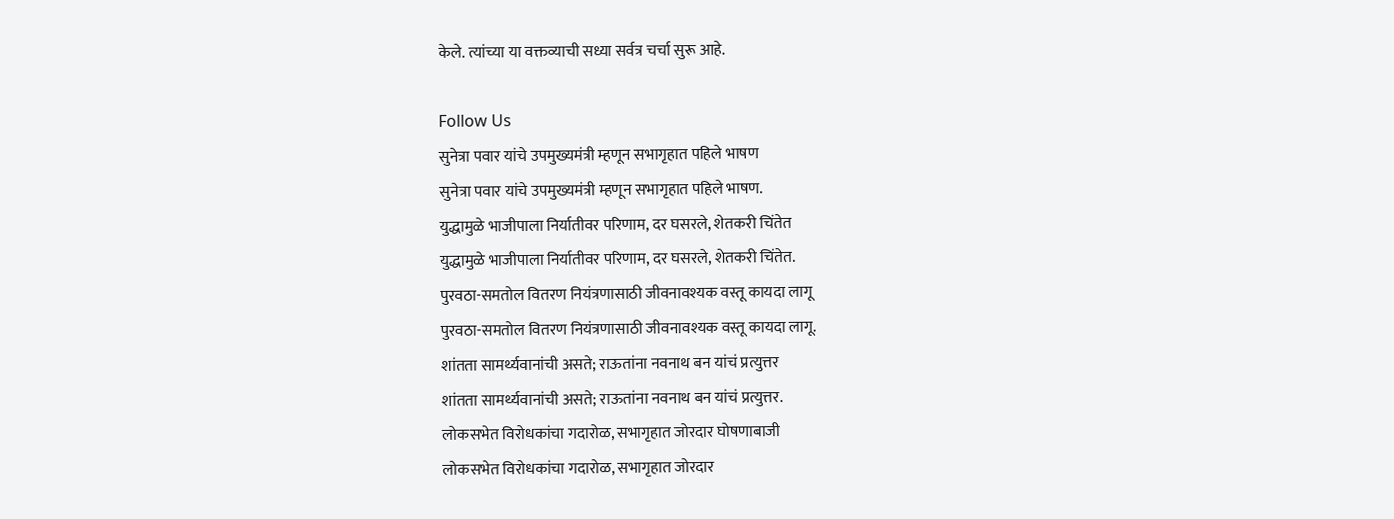केले. त्यांच्या या वक्तव्याची सध्या सर्वत्र चर्चा सुरू आहे.

Follow Us
सुनेत्रा पवार यांचे उपमुख्यमंत्री म्हणून सभागृहात पहिले भाषण
सुनेत्रा पवार यांचे उपमुख्यमंत्री म्हणून सभागृहात पहिले भाषण.
युद्धामुळे भाजीपाला निर्यातीवर परिणाम, दर घसरले, शेतकरी चिंतेत
युद्धामुळे भाजीपाला निर्यातीवर परिणाम, दर घसरले, शेतकरी चिंतेत.
पुरवठा-समतोल वितरण नियंत्रणासाठी जीवनावश्यक वस्तू कायदा लागू
पुरवठा-समतोल वितरण नियंत्रणासाठी जीवनावश्यक वस्तू कायदा लागू.
शांतता सामर्थ्यवानांची असते; राऊतांना नवनाथ बन यांचं प्रत्युत्तर
शांतता सामर्थ्यवानांची असते; राऊतांना नवनाथ बन यांचं प्रत्युत्तर.
लोकसभेत विरोधकांचा गदारोळ, सभागृहात जोरदार घोषणाबाजी
लोकसभेत विरोधकांचा गदारोळ, सभागृहात जोरदार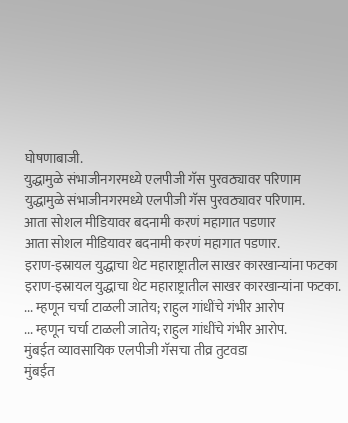घोषणाबाजी.
युद्धामुळे संभाजीनगरमध्ये एलपीजी गॅस पुरवठ्यावर परिणाम
युद्धामुळे संभाजीनगरमध्ये एलपीजी गॅस पुरवठ्यावर परिणाम.
आता सोशल मीडियावर बदनामी करणं महागात पडणार
आता सोशल मीडियावर बदनामी करणं महागात पडणार.
इराण-इस्रायल युद्धाचा थेट महाराष्ट्रातील साखर कारखान्यांना फटका
इराण-इस्रायल युद्धाचा थेट महाराष्ट्रातील साखर कारखान्यांना फटका.
... म्हणून चर्चा टाळली जातेय; राहुल गांधींचे गंभीर आरोप
... म्हणून चर्चा टाळली जातेय; राहुल गांधींचे गंभीर आरोप.
मुंबईत व्यावसायिक एलपीजी गॅसचा तीव्र तुटवडा
मुंबईत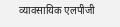व्यावसायिक एलपीजी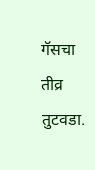गॅसचा तीव्र तुटवडा.